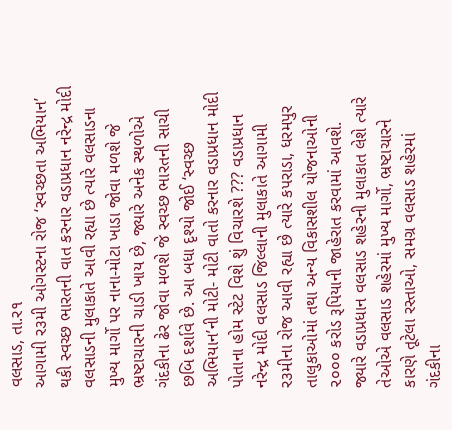વલસાડ, તા.ર૧
આગામી ર૩મી ઓગસ્ટના રોજ ‘સ્વચ્છતા અભિયાન’ થકી સ્વચ્છ ભારતની વાત કરનાર વડાપ્રધાન નરેન્દ્ર મોદી વલસાડની મુલાકાતે આવી રહ્યા છે ત્યારે વલસાડના મુખ્ય માર્ગો પર નાના-મોટા ખાડા જોવા મળશે જે ભ્રષ્ટાચારની ચાડી ખાય છે, જ્યારે અનેક સ્થળોએ ગંદકીના ઢેર જોવા મળશે જે સ્વચ્છ ભારતની સાચી છબિ દર્શાવે છે. આ બધા દૃશ્યો જોઈ ‘સ્વચ્છ અભિયાન’ની મોટી- મોટી વાતો કરનાર વડાપ્રધાન મોદી પોતાના હોમ સ્ટેટ વિશે શું વિચારશે ??? વડાપ્રધાન નરેન્દ્ર મોદી વલસાડ જિલ્લાની મુલાકાતે આગામી ર૩મીના રોજ આવી રહ્યા છે ત્યારે કપરાડા, ધરમપુર તાલુકાઓમાં તથા અન્ય વિકાસશીલ યોજનાઓની ૨૦૦૦ કરોડ રૂપિયાની જાહેરાત કરવામાં આવશે. જ્યારે વડાપ્રધાન વલસાડ શહેરની મુલાકાત લેશે ત્યારે તેઓએ વલસાડ શહેરમાં મુખ્ય માર્ગો, ભ્રષ્ટાચારને કારણે તૂટેલા રસ્તાઓ, સમગ્ર વલસાડ શહેરમાં ગંદકીના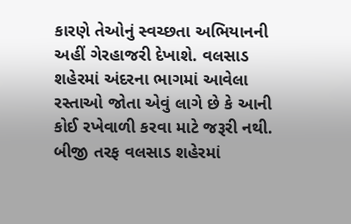કારણે તેઓનું સ્વચ્છતા અભિયાનની અહીં ગેરહાજરી દેખાશે. વલસાડ શહેરમાં અંદરના ભાગમાં આવેલા રસ્તાઓ જોતા એવું લાગે છે કે આની કોઈ રખેવાળી કરવા માટે જરૂરી નથી. બીજી તરફ વલસાડ શહેરમાં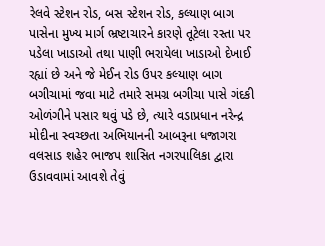રેલવે સ્ટેશન રોડ, બસ સ્ટેશન રોડ, કલ્યાણ બાગ પાસેના મુખ્ય માર્ગ ભ્રષ્ટાચારને કારણે તૂટેલા રસ્તા પર પડેલા ખાડાઓ તથા પાણી ભરાયેલા ખાડાઓ દેખાઈ રહ્યાં છે અને જે મેઈન રોડ ઉપર કલ્યાણ બાગ બગીચામાં જવા માટે તમારે સમગ્ર બગીચા પાસે ગંદકી ઓળંગીને પસાર થવું પડે છે, ત્યારે વડાપ્રધાન નરેન્દ્ર મોદીના સ્વચ્છતા અભિયાનની આબરૂના ધજાગરા વલસાડ શહેર ભાજપ શાસિત નગરપાલિકા દ્વારા ઉડાવવામાં આવશે તેવું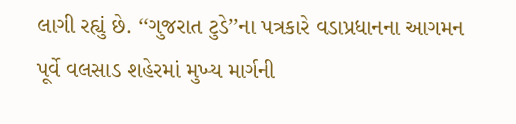લાગી રહ્યું છે. ‘‘ગુજરાત ટુડે’’ના પત્રકારે વડાપ્રધાનના આગમન પૂર્વે વલસાડ શહેરમાં મુખ્ય માર્ગની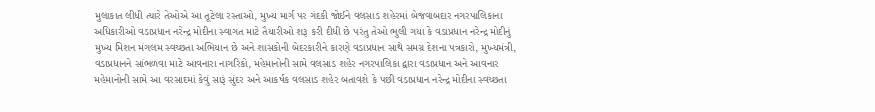મુલાકાત લીધી ત્યારે તેઓએ આ તૂટેલા રસ્તાઓ, મુખ્ય માર્ગ પર ગંદકી જોઈને વલસાડ શહેરમાં બેજવાબદાર નગરપાલિકાના અધિકારીઓ વડાપ્રધાન નરેન્દ્ર મોદીના સ્વાગત માટે તૈયારીઓ શરૂ કરી દીધી છે પરંતુ તેઓ ભુલી ગયા કે વડાપ્રધાન નરેન્દ્ર મોદીનું મુખ્ય મિશન મંગલમ સ્વચ્છતા અભિયાન છે અને શાસકોની બેદરકારીને કારણે વડાપ્રધાન સાથે સમગ્ર દેશના પત્રકારો, મુખ્યમંત્રી, વડાપ્રધાનને સાંભળવા માટે આવનારા નાગરિકો, મહેમાનોની સામે વલસાડ શહેર નગરપાલિકા દ્વારા વડાપ્રધાન અને આવનાર મહેમાનોની સામે આ વરસાદમાં કેવું સારૂં સુંદર અને આકર્ષક વલસાડ શહેર બતાવશે કે પછી વડાપ્રધાન નરેન્દ્ર મોદીના સ્વચ્છતા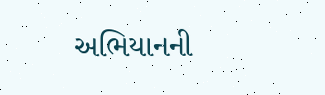અભિયાનની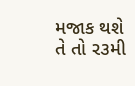મજાક થશે તે તો ર૩મી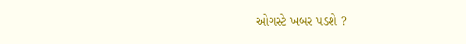ઓગસ્ટે ખબર પડશે ?